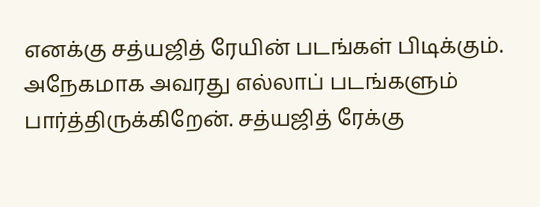எனக்கு சத்யஜித் ரேயின் படங்கள் பிடிக்கும். அநேகமாக அவரது எல்லாப் படங்களும் பார்த்திருக்கிறேன். சத்யஜித் ரேக்கு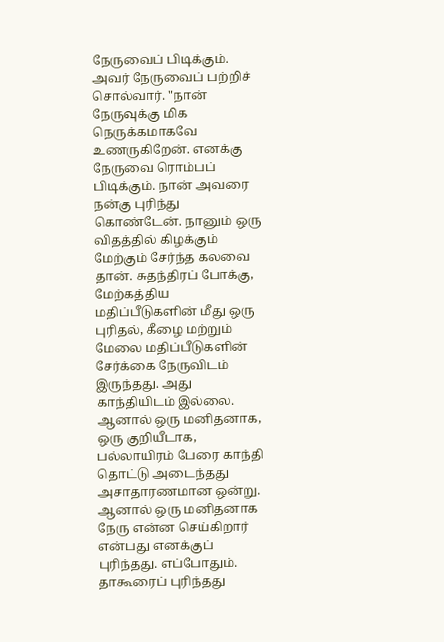நேருவைப் பிடிக்கும். அவர் நேருவைப் பற்றிச் சொல்வார். "நான் நேருவுக்கு மிக நெருக்கமாகவே உணருகிறேன். எனக்கு நேருவை ரொம்பப் பிடிக்கும். நான் அவரை நன்கு புரிந்து கொண்டேன். நானும் ஒரு விதத்தில் கிழக்கும் மேற்கும் சேர்ந்த கலவை தான். சுதந்திரப் போக்கு, மேற்கத்திய மதிப்பீடுகளின் மீது ஒரு புரிதல், கீழை மற்றும் மேலை மதிப்பீடுகளின் சேர்க்கை நேருவிடம் இருந்தது. அது காந்தியிடம் இல்லை. ஆனால் ஒரு மனிதனாக, ஒரு குறியீடாக, பல்லாயிரம் பேரை காந்தி தொட்டு அடைந்தது அசாதாரணமான ஒன்று. ஆனால் ஒரு மனிதனாக நேரு என்ன செய்கிறார் என்பது எனக்குப் புரிந்தது. எப்போதும். தாகூரைப் புரிந்தது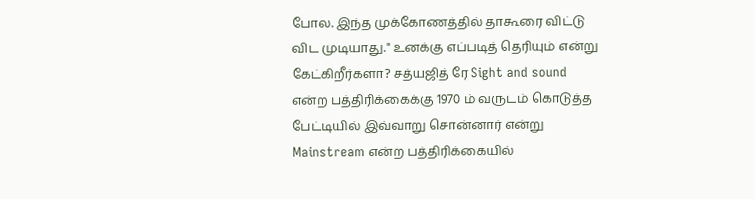போல. இந்த முக்கோணத்தில் தாகூரை விட்டு விட முடியாது." உனக்கு எப்படித் தெரியும் என்று கேட்கிறீர்களா? சத்யஜித் ரே Sight and sound என்ற பத்திரிக்கைக்கு 1970 ம் வருடம் கொடுத்த பேட்டியில் இவ்வாறு சொன்னார் என்று Mainstream என்ற பத்திரிக்கையில்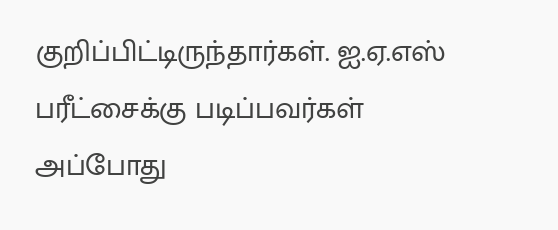குறிப்பிட்டிருந்தார்கள். ஐ.ஏ.எஸ் பரீட்சைக்கு படிப்பவர்கள் அப்போது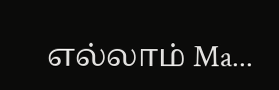எல்லாம் Ma...